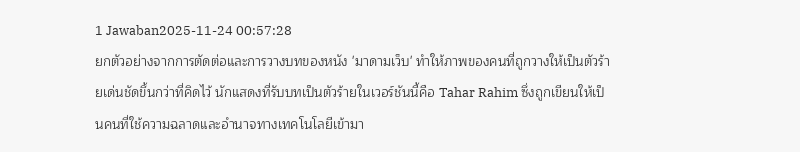1 Jawaban2025-11-24 00:57:28
ยกตัวอย่างจากการตัดต่อและการวางบทของหนัง 'มาดามเว็บ' ทำให้ภาพของคนที่ถูกวางให้เป็นตัวร้ายเด่นชัดขึ้นกว่าที่คิดไว้ นักแสดงที่รับบทเป็นตัวร้ายในเวอร์ชันนี้คือ Tahar Rahim ซึ่งถูกเขียนให้เป็นคนที่ใช้ความฉลาดและอำนาจทางเทคโนโลยีเข้ามา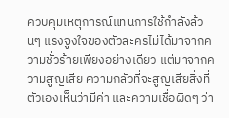ควบคุมเหตุการณ์แทนการใช้กำลังล้วนๆ แรงจูงใจของตัวละครไม่ได้มาจากความชั่วร้ายเพียงอย่างเดียว แต่มาจากความสูญเสีย ความกลัวที่จะสูญเสียสิ่งที่ตัวเองเห็นว่ามีค่า และความเชื่อผิดๆ ว่า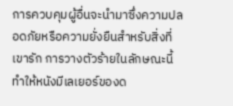การควบคุมผู้อื่นจะนำมาซึ่งความปลอดภัยหรือความยั่งยืนสำหรับสิ่งที่เขารัก การวางตัวร้ายในลักษณะนี้ทำให้หนังมีเลเยอร์ของด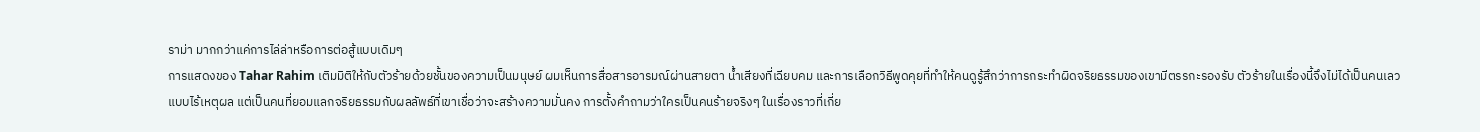ราม่า มากกว่าแค่การไล่ล่าหรือการต่อสู้แบบเดิมๆ
การแสดงของ Tahar Rahim เติมมิติให้กับตัวร้ายด้วยชั้นของความเป็นมนุษย์ ผมเห็นการสื่อสารอารมณ์ผ่านสายตา น้ำเสียงที่เฉียบคม และการเลือกวิธีพูดคุยที่ทำให้คนดูรู้สึกว่าการกระทำผิดจริยธรรมของเขามีตรรกะรองรับ ตัวร้ายในเรื่องนี้จึงไม่ได้เป็นคนเลวแบบไร้เหตุผล แต่เป็นคนที่ยอมแลกจริยธรรมกับผลลัพธ์ที่เขาเชื่อว่าจะสร้างความมั่นคง การตั้งคำถามว่าใครเป็นคนร้ายจริงๆ ในเรื่องราวที่เกี่ย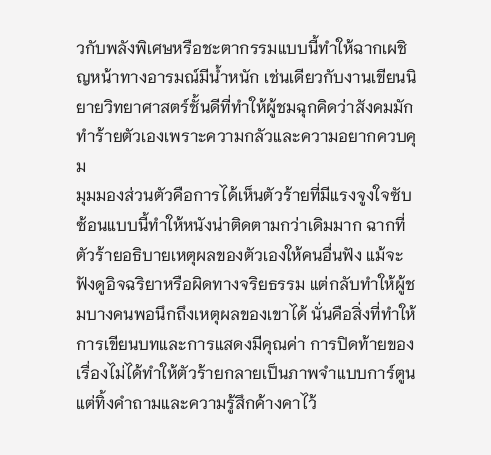วกับพลังพิเศษหรือชะตากรรมแบบนี้ทำให้ฉากเผชิญหน้าทางอารมณ์มีน้ำหนัก เช่นเดียวกับงานเขียนนิยายวิทยาศาสตร์ชั้นดีที่ทำให้ผู้ชมฉุกคิดว่าสังคมมักทำร้ายตัวเองเพราะความกลัวและความอยากควบคุม
มุมมองส่วนตัวคือการได้เห็นตัวร้ายที่มีแรงจูงใจซับซ้อนแบบนี้ทำให้หนังน่าติดตามกว่าเดิมมาก ฉากที่ตัวร้ายอธิบายเหตุผลของตัวเองให้คนอื่นฟัง แม้จะฟังดูอิจฉริยาหรือผิดทางจริยธรรม แต่กลับทำให้ผู้ชมบางคนพอนึกถึงเหตุผลของเขาได้ นั่นคือสิ่งที่ทำให้การเขียนบทและการแสดงมีคุณค่า การปิดท้ายของเรื่องไม่ได้ทำให้ตัวร้ายกลายเป็นภาพจำแบบการ์ตูน แต่ทิ้งคำถามและความรู้สึกค้างคาไว้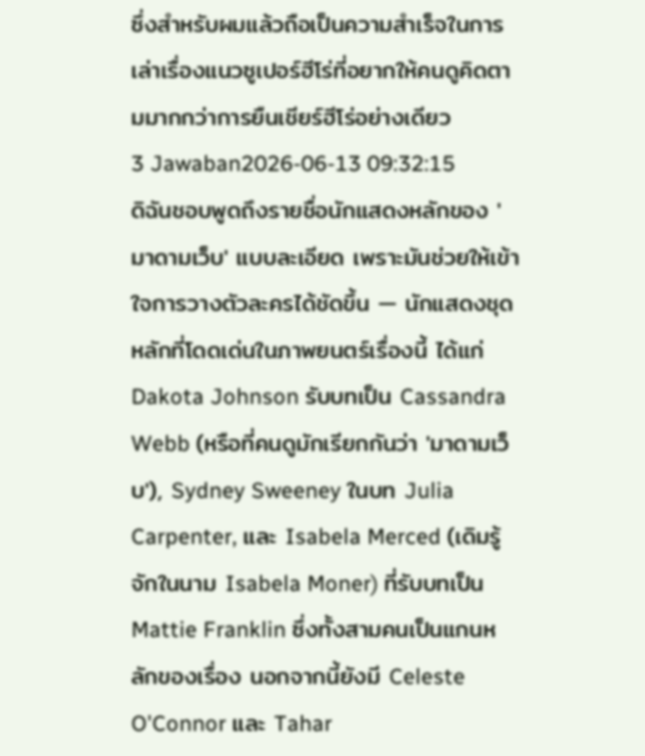ซึ่งสำหรับผมแล้วถือเป็นความสำเร็จในการเล่าเรื่องแนวซูเปอร์ฮีโร่ที่อยากให้คนดูคิดตามมากกว่าการยืนเชียร์ฮีโร่อย่างเดียว
3 Jawaban2026-06-13 09:32:15
ดิฉันชอบพูดถึงรายชื่อนักแสดงหลักของ 'มาดามเว็บ' แบบละเอียด เพราะมันช่วยให้เข้าใจการวางตัวละครได้ชัดขึ้น — นักแสดงชุดหลักที่โดดเด่นในภาพยนตร์เรื่องนี้ ได้แก่ Dakota Johnson รับบทเป็น Cassandra Webb (หรือที่คนดูมักเรียกกันว่า 'มาดามเว็บ'), Sydney Sweeney ในบท Julia Carpenter, และ Isabela Merced (เดิมรู้จักในนาม Isabela Moner) ที่รับบทเป็น Mattie Franklin ซึ่งทั้งสามคนเป็นแกนหลักของเรื่อง นอกจากนี้ยังมี Celeste O'Connor และ Tahar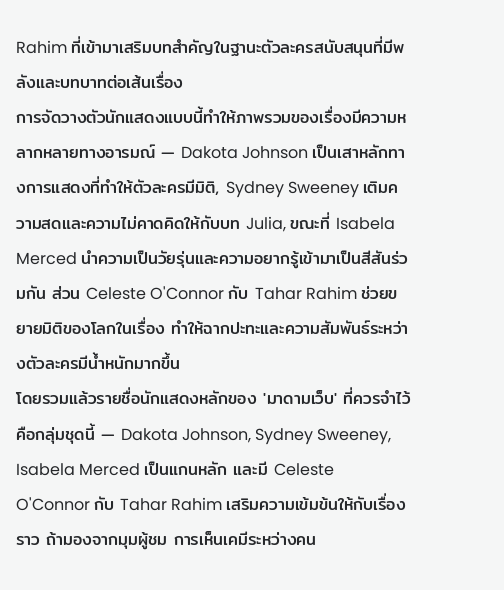Rahim ที่เข้ามาเสริมบทสำคัญในฐานะตัวละครสนับสนุนที่มีพลังและบทบาทต่อเส้นเรื่อง
การจัดวางตัวนักแสดงแบบนี้ทำให้ภาพรวมของเรื่องมีความหลากหลายทางอารมณ์ — Dakota Johnson เป็นเสาหลักทางการแสดงที่ทำให้ตัวละครมีมิติ, Sydney Sweeney เติมความสดและความไม่คาดคิดให้กับบท Julia, ขณะที่ Isabela Merced นำความเป็นวัยรุ่นและความอยากรู้เข้ามาเป็นสีสันร่วมกัน ส่วน Celeste O'Connor กับ Tahar Rahim ช่วยขยายมิติของโลกในเรื่อง ทำให้ฉากปะทะและความสัมพันธ์ระหว่างตัวละครมีน้ำหนักมากขึ้น
โดยรวมแล้วรายชื่อนักแสดงหลักของ 'มาดามเว็บ' ที่ควรจำไว้คือกลุ่มชุดนี้ — Dakota Johnson, Sydney Sweeney, Isabela Merced เป็นแกนหลัก และมี Celeste O'Connor กับ Tahar Rahim เสริมความเข้มข้นให้กับเรื่องราว ถ้ามองจากมุมผู้ชม การเห็นเคมีระหว่างคน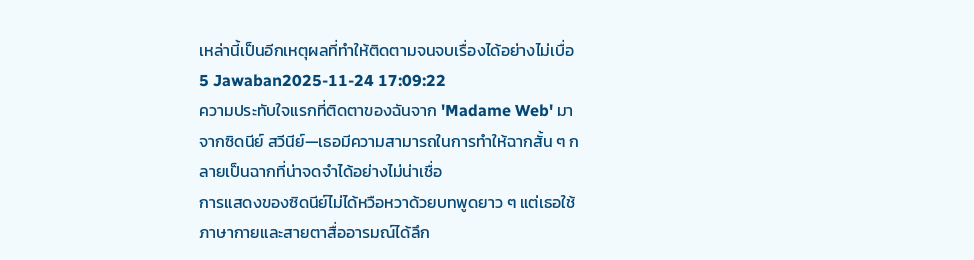เหล่านี้เป็นอีกเหตุผลที่ทำให้ติดตามจนจบเรื่องได้อย่างไม่เบื่อ
5 Jawaban2025-11-24 17:09:22
ความประทับใจแรกที่ติดตาของฉันจาก 'Madame Web' มาจากซิดนีย์ สวีนีย์—เธอมีความสามารถในการทำให้ฉากสั้น ๆ กลายเป็นฉากที่น่าจดจำได้อย่างไม่น่าเชื่อ
การแสดงของซิดนีย์ไม่ได้หวือหวาด้วยบทพูดยาว ๆ แต่เธอใช้ภาษากายและสายตาสื่ออารมณ์ได้ลึก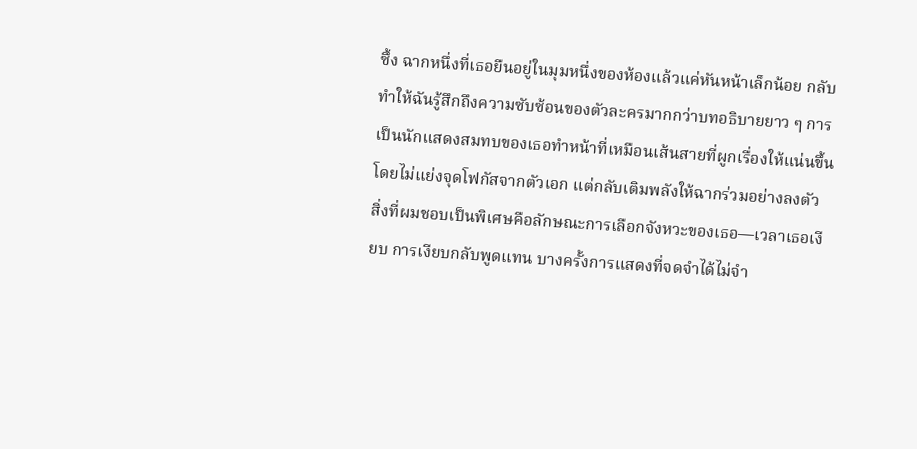ซึ้ง ฉากหนึ่งที่เธอยืนอยู่ในมุมหนึ่งของห้องแล้วแค่หันหน้าเล็กน้อย กลับทำให้ฉันรู้สึกถึงความซับซ้อนของตัวละครมากกว่าบทอธิบายยาว ๆ การเป็นนักแสดงสมทบของเธอทำหน้าที่เหมือนเส้นสายที่ผูกเรื่องให้แน่นขึ้น โดยไม่แย่งจุดโฟกัสจากตัวเอก แต่กลับเติมพลังให้ฉากร่วมอย่างลงตัว
สิ่งที่ผมชอบเป็นพิเศษคือลักษณะการเลือกจังหวะของเธอ—เวลาเธอเงียบ การเงียบกลับพูดแทน บางครั้งการแสดงที่จดจำได้ไม่จำ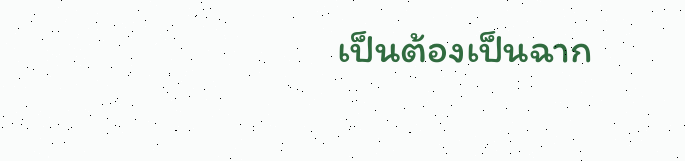เป็นต้องเป็นฉาก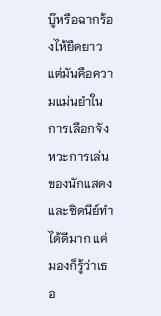บู๊หรือฉากร้องไห้ยืดยาว แต่มันคือความแม่นยำในการเลือกจังหวะการเล่นของนักแสดง และซิดนีย์ทำได้ดีมาก แค่มองก็รู้ว่าเธอ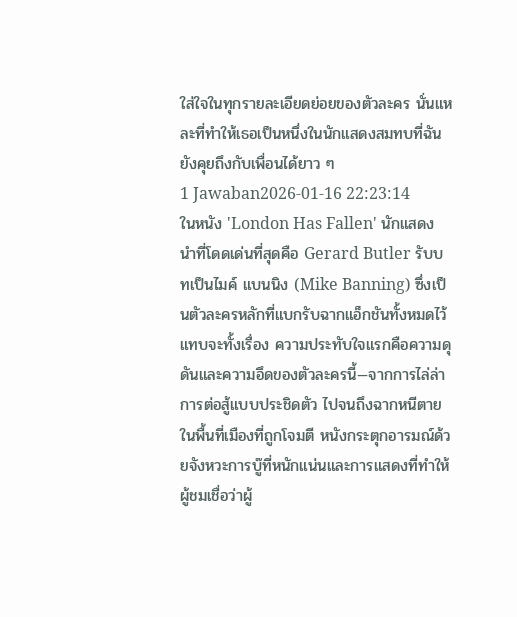ใส่ใจในทุกรายละเอียดย่อยของตัวละคร นั่นแหละที่ทำให้เธอเป็นหนึ่งในนักแสดงสมทบที่ฉันยังคุยถึงกับเพื่อนได้ยาว ๆ
1 Jawaban2026-01-16 22:23:14
ในหนัง 'London Has Fallen' นักแสดงนำที่โดดเด่นที่สุดคือ Gerard Butler รับบทเป็นไมค์ แบนนิง (Mike Banning) ซึ่งเป็นตัวละครหลักที่แบกรับฉากแอ็กชันทั้งหมดไว้แทบจะทั้งเรื่อง ความประทับใจแรกคือความดุดันและความอึดของตัวละครนี้—จากการไล่ล่า การต่อสู้แบบประชิดตัว ไปจนถึงฉากหนีตายในพื้นที่เมืองที่ถูกโจมตี หนังกระตุกอารมณ์ด้วยจังหวะการบู๊ที่หนักแน่นและการแสดงที่ทำให้ผู้ชมเชื่อว่าผู้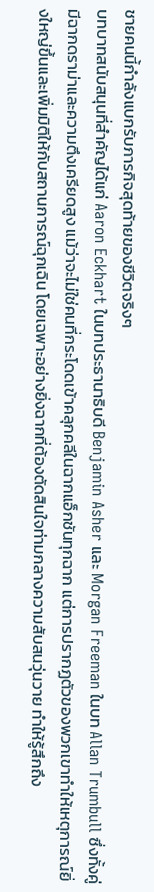ชายคนนี้กำลังแบกรับภารกิจสุดท้ายของชีวิตจริงๆ
บทบาทสนับสนุนที่สำคัญได้แก่ Aaron Eckhart ในบทประธานาธิบดี Benjamin Asher และ Morgan Freeman ในบท Allan Trumbull ซึ่งทั้งคู่มีฉากดราม่าและความตึงเครียดสูง แม้ว่าจะไม่ใช่คนที่กระโดดเข้าคลุกคลีในฉากแอ็กชันทุกฉาก แต่การปรากฏตัวของพวกเขาทำให้เหตุการณ์ยิ่งใหญ่ขึ้นและเพิ่มมิติให้กับสถานการณ์ฉุกเฉิน โดยเฉพาะอย่างยิ่งฉากที่ต้องตัดสินใจท่ามกลางความสับสนวุ่นวาย ทำให้รู้สึกถึง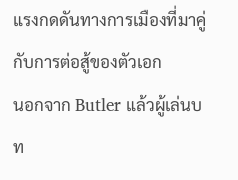แรงกดดันทางการเมืองที่มาคู่กับการต่อสู้ของตัวเอก
นอกจาก Butler แล้วผู้เล่นบท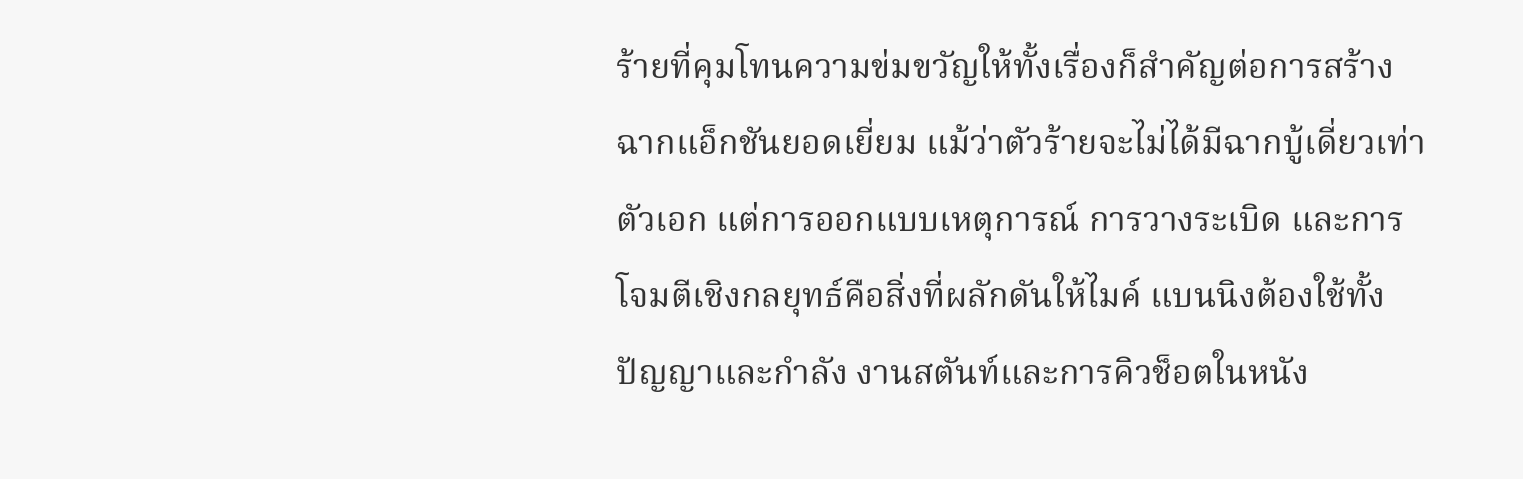ร้ายที่คุมโทนความข่มขวัญให้ทั้งเรื่องก็สำคัญต่อการสร้างฉากแอ็กชันยอดเยี่ยม แม้ว่าตัวร้ายจะไม่ได้มีฉากบู้เดี่ยวเท่าตัวเอก แต่การออกแบบเหตุการณ์ การวางระเบิด และการโจมตีเชิงกลยุทธ์คือสิ่งที่ผลักดันให้ไมค์ แบนนิงต้องใช้ทั้งปัญญาและกำลัง งานสตันท์และการคิวช็อตในหนัง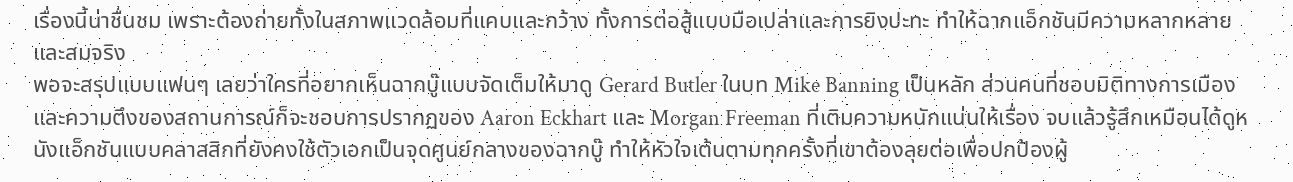เรื่องนี้น่าชื่นชม เพราะต้องถ่ายทั้งในสภาพแวดล้อมที่แคบและกว้าง ทั้งการต่อสู้แบบมือเปล่าและการยิงปะทะ ทำให้ฉากแอ็กชันมีความหลากหลายและสมจริง
พอจะสรุปแบบแฟนๆ เลยว่าใครที่อยากเห็นฉากบู๊แบบจัดเต็มให้มาดู Gerard Butler ในบท Mike Banning เป็นหลัก ส่วนคนที่ชอบมิติทางการเมืองและความตึงของสถานการณ์ก็จะชอบการปรากฏของ Aaron Eckhart และ Morgan Freeman ที่เติมความหนักแน่นให้เรื่อง จบแล้วรู้สึกเหมือนได้ดูหนังแอ็กชันแบบคลาสสิกที่ยังคงใช้ตัวเอกเป็นจุดศูนย์กลางของฉากบู๊ ทำให้หัวใจเต้นตามทุกครั้งที่เขาต้องลุยต่อเพื่อปกป้องผู้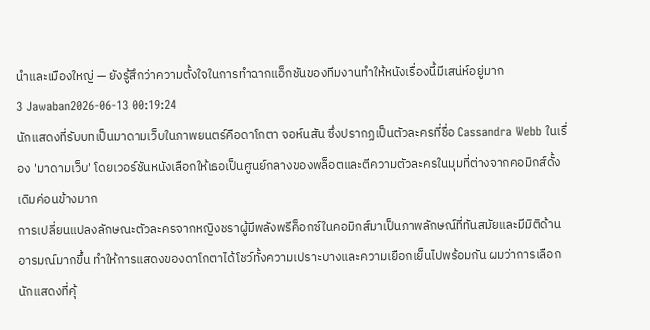นำและเมืองใหญ่ — ยังรู้สึกว่าความตั้งใจในการทำฉากแอ็กชันของทีมงานทำให้หนังเรื่องนี้มีเสน่ห์อยู่มาก
3 Jawaban2026-06-13 00:19:24
นักแสดงที่รับบทเป็นมาดามเว็บในภาพยนตร์คือดาโกตา จอห์นสัน ซึ่งปรากฏเป็นตัวละครที่ชื่อ Cassandra Webb ในเรื่อง 'มาดามเว็บ' โดยเวอร์ชันหนังเลือกให้เธอเป็นศูนย์กลางของพล็อตและตีความตัวละครในมุมที่ต่างจากคอมิกส์ดั้งเดิมค่อนข้างมาก
การเปลี่ยนแปลงลักษณะตัวละครจากหญิงชราผู้มีพลังพรีค็อกซ์ในคอมิกส์มาเป็นภาพลักษณ์ที่ทันสมัยและมีมิติด้านอารมณ์มากขึ้น ทำให้การแสดงของดาโกตาได้โชว์ทั้งความเปราะบางและความเยือกเย็นไปพร้อมกัน ผมว่าการเลือกนักแสดงที่คุ้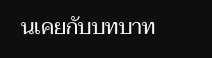นเคยกับบทบาท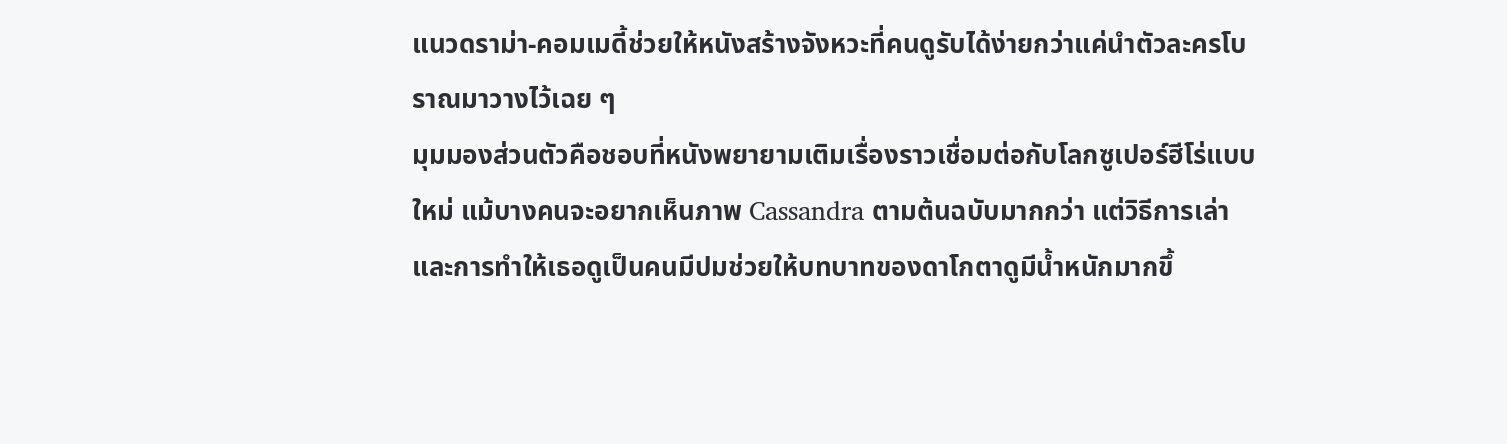แนวดราม่า-คอมเมดี้ช่วยให้หนังสร้างจังหวะที่คนดูรับได้ง่ายกว่าแค่นำตัวละครโบราณมาวางไว้เฉย ๆ
มุมมองส่วนตัวคือชอบที่หนังพยายามเติมเรื่องราวเชื่อมต่อกับโลกซูเปอร์ฮีโร่แบบใหม่ แม้บางคนจะอยากเห็นภาพ Cassandra ตามต้นฉบับมากกว่า แต่วิธีการเล่าและการทำให้เธอดูเป็นคนมีปมช่วยให้บทบาทของดาโกตาดูมีน้ำหนักมากขึ้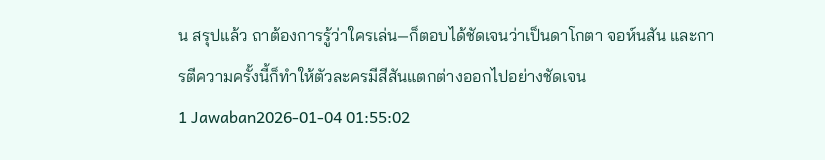น สรุปแล้ว ถาต้องการรู้ว่าใครเล่น—ก็ตอบได้ชัดเจนว่าเป็นดาโกตา จอห์นสัน และการตีความครั้งนี้ก็ทำให้ตัวละครมีสีสันแตกต่างออกไปอย่างชัดเจน
1 Jawaban2026-01-04 01:55:02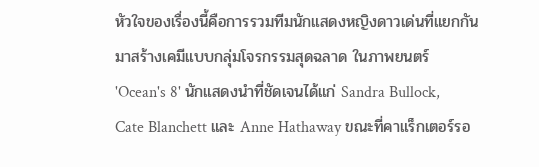หัวใจของเรื่องนี้คือการรวมทีมนักแสดงหญิงดาวเด่นที่แยกกันมาสร้างเคมีแบบกลุ่มโจรกรรมสุดฉลาด ในภาพยนตร์ 'Ocean's 8' นักแสดงนำที่ชัดเจนได้แก่ Sandra Bullock, Cate Blanchett และ Anne Hathaway ขณะที่คาแร็กเตอร์รอ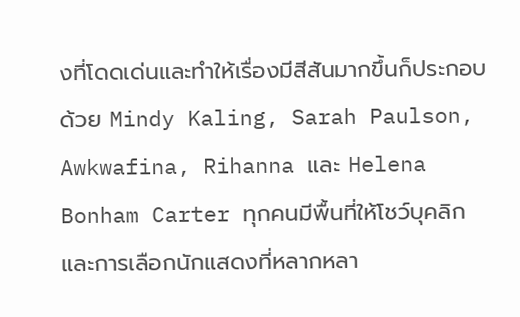งที่โดดเด่นและทำให้เรื่องมีสีสันมากขึ้นก็ประกอบด้วย Mindy Kaling, Sarah Paulson, Awkwafina, Rihanna และ Helena Bonham Carter ทุกคนมีพื้นที่ให้โชว์บุคลิก และการเลือกนักแสดงที่หลากหลา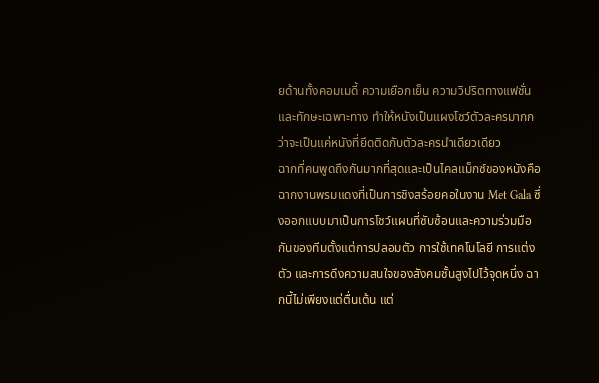ยด้านทั้งคอมเมดี้ ความเยือกเย็น ความวิปริตทางแฟชั่น และทักษะเฉพาะทาง ทำให้หนังเป็นแผงโชว์ตัวละครมากกว่าจะเป็นแค่หนังที่ยึดติดกับตัวละครนำเดียวเดียว
ฉากที่คนพูดถึงกันมากที่สุดและเป็นไคลแม็กซ์ของหนังคือฉากงานพรมแดงที่เป็นการชิงสร้อยคอในงาน Met Gala ซึ่งออกแบบมาเป็นการโชว์แผนที่ซับซ้อนและความร่วมมือกันของทีมตั้งแต่การปลอมตัว การใช้เทคโนโลยี การแต่งตัว และการดึงความสนใจของสังคมชั้นสูงไปไว้จุดหนึ่ง ฉากนี้ไม่เพียงแต่ตื่นเต้น แต่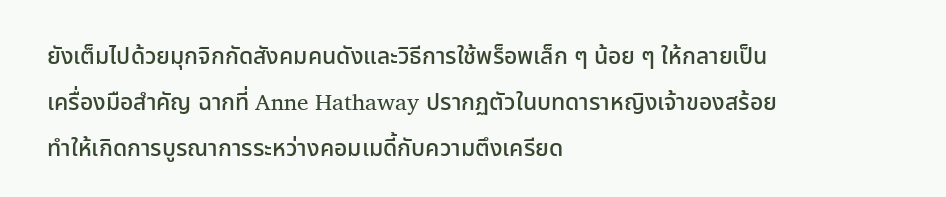ยังเต็มไปด้วยมุกจิกกัดสังคมคนดังและวิธีการใช้พร็อพเล็ก ๆ น้อย ๆ ให้กลายเป็นเครื่องมือสำคัญ ฉากที่ Anne Hathaway ปรากฏตัวในบทดาราหญิงเจ้าของสร้อยทำให้เกิดการบูรณาการระหว่างคอมเมดี้กับความตึงเครียด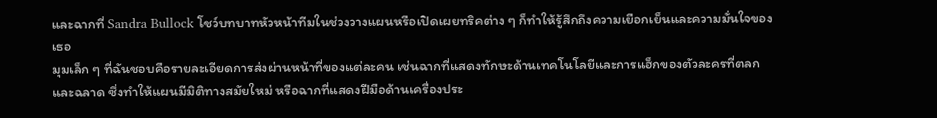และฉากที่ Sandra Bullock โชว์บทบาทหัวหน้าทีมในช่วงวางแผนหรือเปิดเผยทริคต่าง ๆ ก็ทำให้รู้สึกถึงความเยือกเย็นและความมั่นใจของเธอ
มุมเล็ก ๆ ที่ฉันชอบคือรายละเอียดการส่งผ่านหน้าที่ของแต่ละคน เช่นฉากที่แสดงทักษะด้านเทคโนโลยีและการแฮ็กของตัวละครที่ตลกและฉลาด ซึ่งทำให้แผนมีมิติทางสมัยใหม่ หรือฉากที่แสดงฝีมือด้านเครื่องประ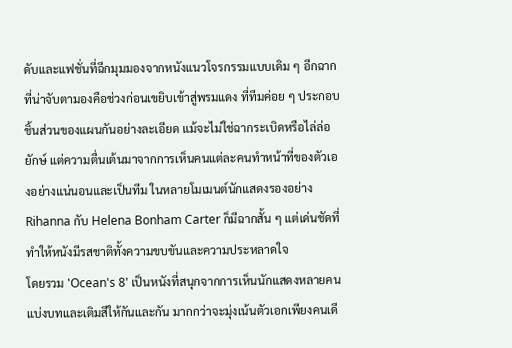ดับและแฟชั่นที่ฉีกมุมมองจากหนังแนวโจรกรรมแบบเดิม ๆ อีกฉากที่น่าจับตามองคือช่วงก่อนเขยิบเข้าสู่พรมแดง ที่ทีมค่อย ๆ ประกอบชิ้นส่วนของแผนกันอย่างละเอียด แม้จะไม่ใช่ฉากระเบิดหรือไล่ล่อยักษ์ แต่ความตื่นเต้นมาจากการเห็นคนแต่ละคนทำหน้าที่ของตัวเองอย่างแน่นอนและเป็นทีม ในหลายโมเมนต์นักแสดงรองอย่าง Rihanna กับ Helena Bonham Carter ก็มีฉากสั้น ๆ แต่เด่นชัดที่ทำให้หนังมีรสชาติทั้งความขบขันและความประหลาดใจ
โดยรวม 'Ocean's 8' เป็นหนังที่สนุกจากการเห็นนักแสดงหลายคนแบ่งบทและเติมสีให้กันและกัน มากกว่าจะมุ่งเน้นตัวเอกเพียงคนเดี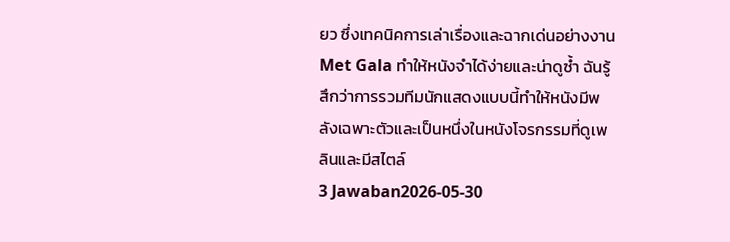ยว ซึ่งเทคนิคการเล่าเรื่องและฉากเด่นอย่างงาน Met Gala ทำให้หนังจำได้ง่ายและน่าดูซ้ำ ฉันรู้สึกว่าการรวมทีมนักแสดงแบบนี้ทำให้หนังมีพลังเฉพาะตัวและเป็นหนึ่งในหนังโจรกรรมที่ดูเพลินและมีสไตล์
3 Jawaban2026-05-30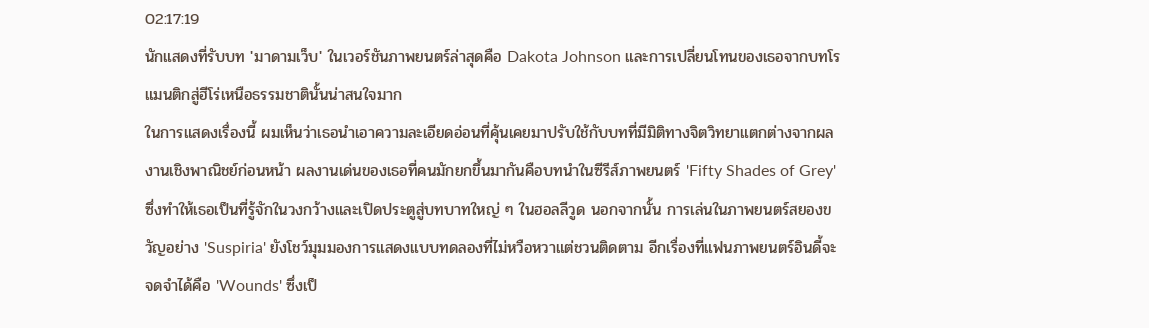02:17:19
นักแสดงที่รับบท 'มาดามเว็บ' ในเวอร์ชันภาพยนตร์ล่าสุดคือ Dakota Johnson และการเปลี่ยนโทนของเธอจากบทโรแมนติกสู่ฮีโร่เหนือธรรมชาตินั้นน่าสนใจมาก
ในการแสดงเรื่องนี้ ผมเห็นว่าเธอนำเอาความละเอียดอ่อนที่คุ้นเคยมาปรับใช้กับบทที่มีมิติทางจิตวิทยาแตกต่างจากผลงานเชิงพาณิชย์ก่อนหน้า ผลงานเด่นของเธอที่คนมักยกขึ้นมากันคือบทนำในซีรีส์ภาพยนตร์ 'Fifty Shades of Grey' ซึ่งทำให้เธอเป็นที่รู้จักในวงกว้างและเปิดประตูสู่บทบาทใหญ่ ๆ ในฮอลลีวูด นอกจากนั้น การเล่นในภาพยนตร์สยองขวัญอย่าง 'Suspiria' ยังโชว์มุมมองการแสดงแบบทดลองที่ไม่หวือหวาแต่ชวนติดตาม อีกเรื่องที่แฟนภาพยนตร์อินดี้จะจดจำได้คือ 'Wounds' ซึ่งเป็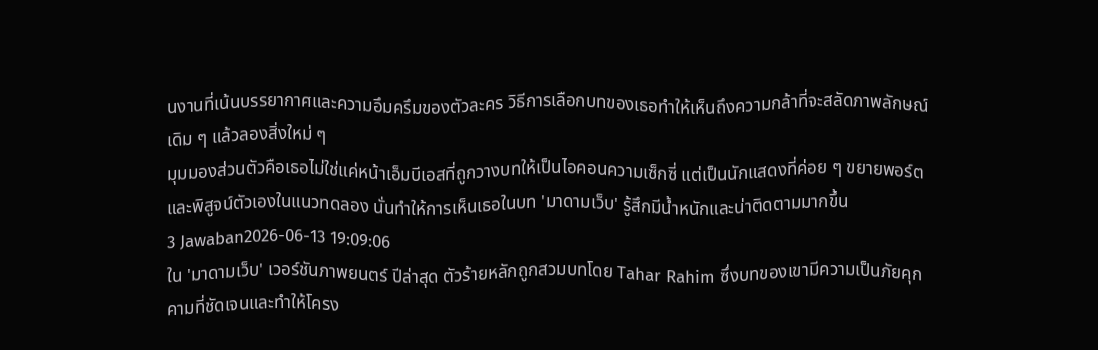นงานที่เน้นบรรยากาศและความอึมครึมของตัวละคร วิธีการเลือกบทของเธอทำให้เห็นถึงความกล้าที่จะสลัดภาพลักษณ์เดิม ๆ แล้วลองสิ่งใหม่ ๆ
มุมมองส่วนตัวคือเธอไม่ใช่แค่หน้าเอ็มบีเอสที่ถูกวางบทให้เป็นไอคอนความเซ็กซี่ แต่เป็นนักแสดงที่ค่อย ๆ ขยายพอร์ตและพิสูจน์ตัวเองในแนวทดลอง นั่นทำให้การเห็นเธอในบท 'มาดามเว็บ' รู้สึกมีน้ำหนักและน่าติดตามมากขึ้น
3 Jawaban2026-06-13 19:09:06
ใน 'มาดามเว็บ' เวอร์ชันภาพยนตร์ ปีล่าสุด ตัวร้ายหลักถูกสวมบทโดย Tahar Rahim ซึ่งบทของเขามีความเป็นภัยคุกคามที่ชัดเจนและทำให้โครง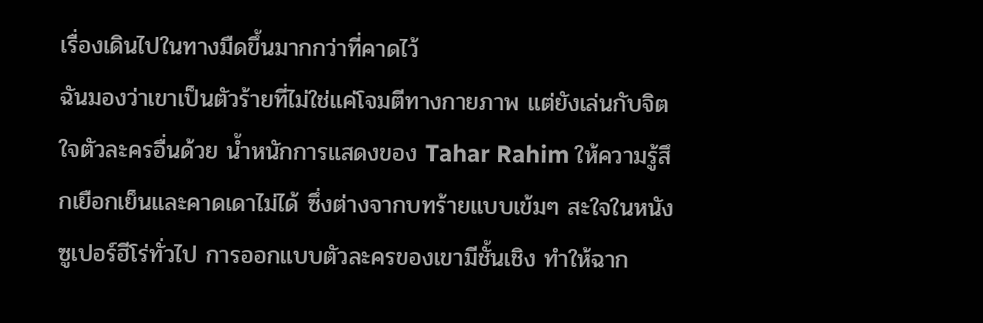เรื่องเดินไปในทางมืดขึ้นมากกว่าที่คาดไว้
ฉันมองว่าเขาเป็นตัวร้ายที่ไม่ใช่แค่โจมตีทางกายภาพ แต่ยังเล่นกับจิตใจตัวละครอื่นด้วย น้ำหนักการแสดงของ Tahar Rahim ให้ความรู้สึกเยือกเย็นและคาดเดาไม่ได้ ซึ่งต่างจากบทร้ายแบบเข้มๆ สะใจในหนังซูเปอร์ฮีโร่ทั่วไป การออกแบบตัวละครของเขามีชั้นเชิง ทำให้ฉาก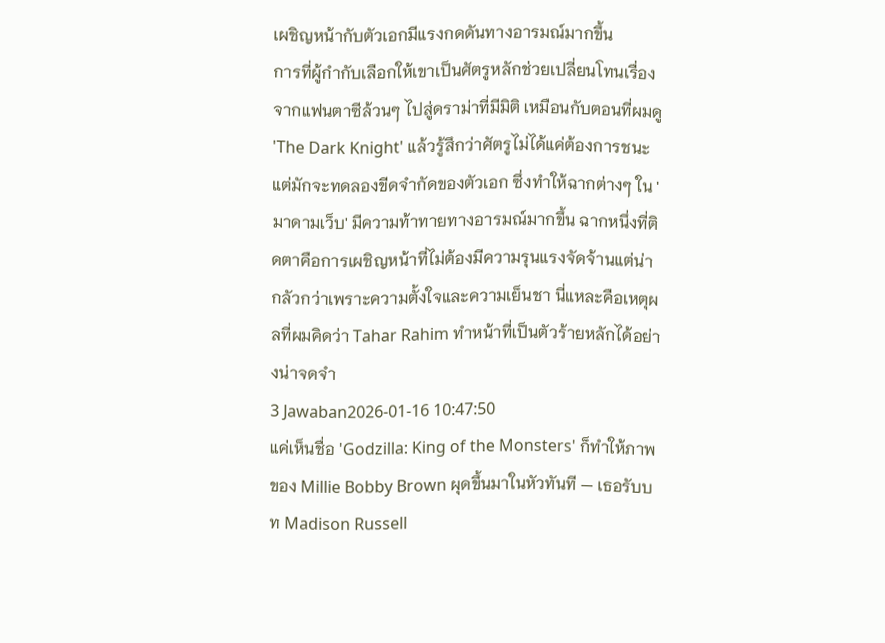เผชิญหน้ากับตัวเอกมีแรงกดดันทางอารมณ์มากขึ้น
การที่ผู้กำกับเลือกให้เขาเป็นศัตรูหลักช่วยเปลี่ยนโทนเรื่องจากแฟนตาซีล้วนๆ ไปสู่ดราม่าที่มีมิติ เหมือนกับตอนที่ผมดู 'The Dark Knight' แล้วรู้สึกว่าศัตรูไม่ได้แค่ต้องการชนะ แต่มักจะทดลองขีดจำกัดของตัวเอก ซึ่งทำให้ฉากต่างๆ ใน 'มาดามเว็บ' มีความท้าทายทางอารมณ์มากขึ้น ฉากหนึ่งที่ติดตาคือการเผชิญหน้าที่ไม่ต้องมีความรุนแรงจัดจ้านแต่น่ากลัวกว่าเพราะความตั้งใจและความเย็นชา นี่แหละคือเหตุผลที่ผมคิดว่า Tahar Rahim ทำหน้าที่เป็นตัวร้ายหลักได้อย่างน่าจดจำ
3 Jawaban2026-01-16 10:47:50
แค่เห็นชื่อ 'Godzilla: King of the Monsters' ก็ทำให้ภาพของ Millie Bobby Brown ผุดขึ้นมาในหัวทันที — เธอรับบท Madison Russell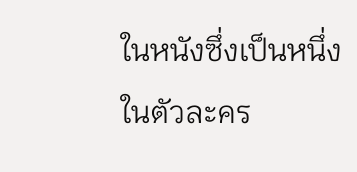ในหนังซึ่งเป็นหนึ่งในตัวละคร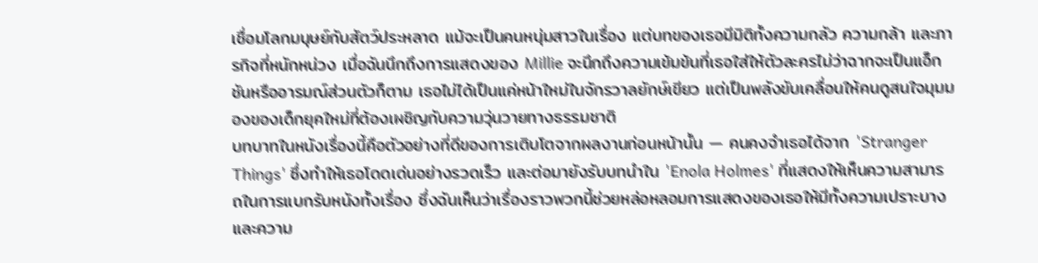เชื่อมโลกมนุษย์กับสัตว์ประหลาด แม้จะเป็นคนหนุ่มสาวในเรื่อง แต่บทของเธอมีมิติทั้งความกลัว ความกล้า และภารกิจที่หนักหน่วง เมื่อฉันนึกถึงการแสดงของ Millie จะนึกถึงความเข้มข้นที่เธอใส่ให้ตัวละครไม่ว่าฉากจะเป็นแอ็กชันหรืออารมณ์ส่วนตัวก็ตาม เธอไม่ได้เป็นแค่หน้าใหม่ในจักรวาลยักษ์เขียว แต่เป็นพลังขับเคลื่อนให้คนดูสนใจมุมมองของเด็กยุคใหม่ที่ต้องเผชิญกับความวุ่นวายทางธรรมชาติ
บทบาทในหนังเรื่องนี้คือตัวอย่างที่ดีของการเติบโตจากผลงานก่อนหน้านั้น — คนคงจำเธอได้จาก 'Stranger Things' ซึ่งทำให้เธอโดดเด่นอย่างรวดเร็ว และต่อมายังรับบทนำใน 'Enola Holmes' ที่แสดงให้เห็นความสามารถในการแบกรับหนังทั้งเรื่อง ซึ่งฉันเห็นว่าเรื่องราวพวกนี้ช่วยหล่อหลอมการแสดงของเธอให้มีทั้งความเปราะบางและความ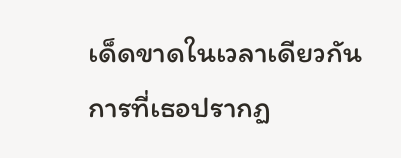เด็ดขาดในเวลาเดียวกัน การที่เธอปรากฏ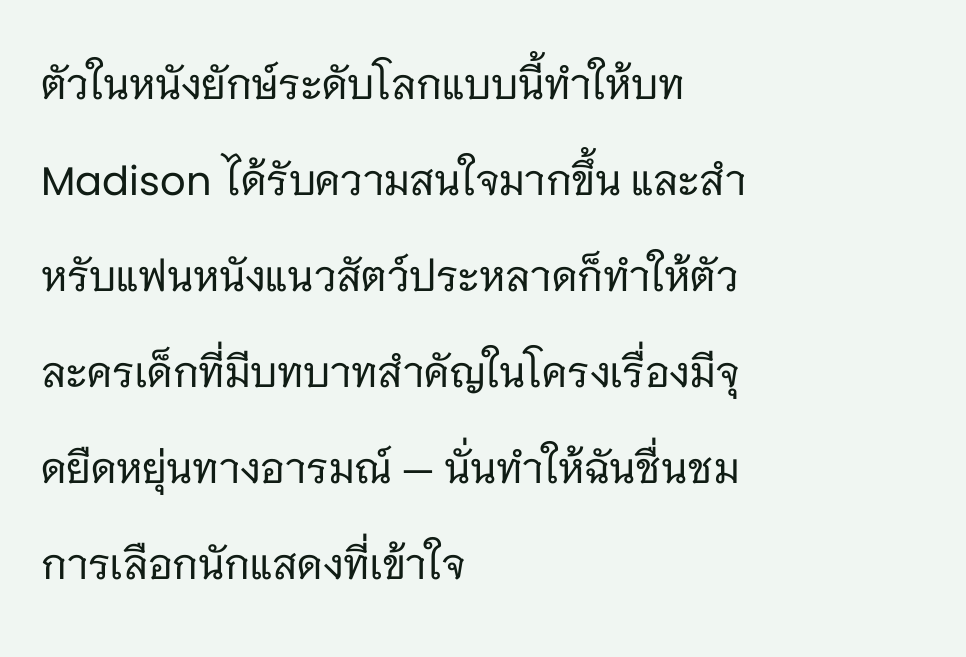ตัวในหนังยักษ์ระดับโลกแบบนี้ทำให้บท Madison ได้รับความสนใจมากขึ้น และสำหรับแฟนหนังแนวสัตว์ประหลาดก็ทำให้ตัวละครเด็กที่มีบทบาทสำคัญในโครงเรื่องมีจุดยืดหยุ่นทางอารมณ์ — นั่นทำให้ฉันชื่นชมการเลือกนักแสดงที่เข้าใจ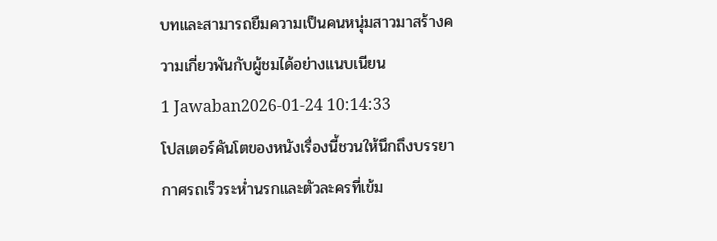บทและสามารถยืมความเป็นคนหนุ่มสาวมาสร้างความเกี่ยวพันกับผู้ชมได้อย่างแนบเนียน
1 Jawaban2026-01-24 10:14:33
โปสเตอร์คันโตของหนังเรื่องนี้ชวนให้นึกถึงบรรยากาศรถเร็วระห่ำนรกและตัวละครที่เข้ม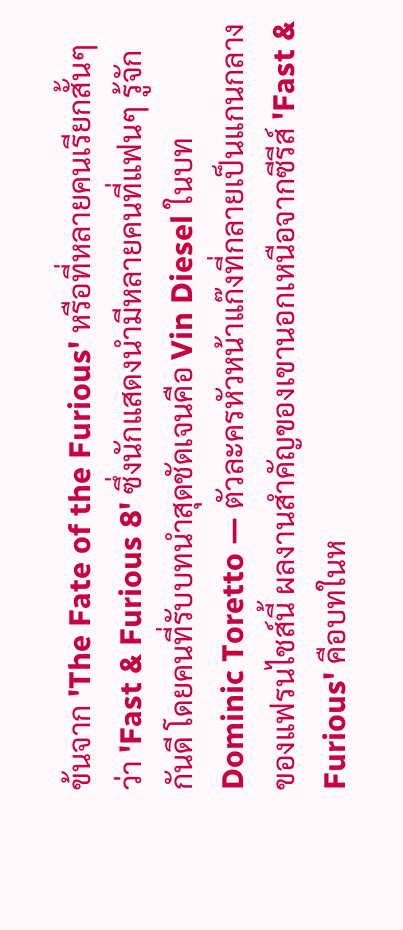ข้นจาก 'The Fate of the Furious' หรือที่หลายคนเรียกสั้นๆ ว่า 'Fast & Furious 8' ซึ่งนักแสดงนำมีหลายคนที่แฟนๆ รู้จักกันดี โดยคนที่รับบทนำสุดชัดเจนคือ Vin Diesel ในบท Dominic Toretto — ตัวละครหัวหน้าแก๊งที่กลายเป็นแกนกลางของแฟรนไชส์นี้ ผลงานสำคัญของเขานอกเหนือจากซีรีส์ 'Fast & Furious' คือบทในห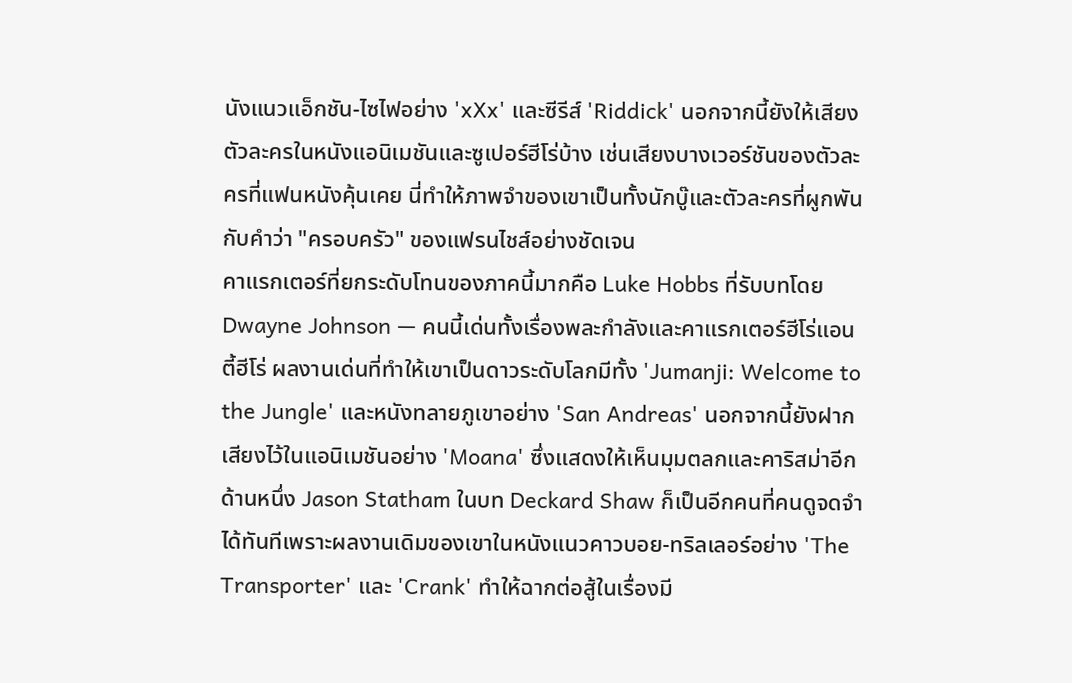นังแนวแอ็กชัน-ไซไฟอย่าง 'xXx' และซีรีส์ 'Riddick' นอกจากนี้ยังให้เสียงตัวละครในหนังแอนิเมชันและซูเปอร์ฮีโร่บ้าง เช่นเสียงบางเวอร์ชันของตัวละครที่แฟนหนังคุ้นเคย นี่ทำให้ภาพจำของเขาเป็นทั้งนักบู๊และตัวละครที่ผูกพันกับคำว่า "ครอบครัว" ของแฟรนไชส์อย่างชัดเจน
คาแรกเตอร์ที่ยกระดับโทนของภาคนี้มากคือ Luke Hobbs ที่รับบทโดย Dwayne Johnson — คนนี้เด่นทั้งเรื่องพละกำลังและคาแรกเตอร์ฮีโร่แอนตี้ฮีโร่ ผลงานเด่นที่ทำให้เขาเป็นดาวระดับโลกมีทั้ง 'Jumanji: Welcome to the Jungle' และหนังทลายภูเขาอย่าง 'San Andreas' นอกจากนี้ยังฝากเสียงไว้ในแอนิเมชันอย่าง 'Moana' ซึ่งแสดงให้เห็นมุมตลกและคาริสม่าอีกด้านหนึ่ง Jason Statham ในบท Deckard Shaw ก็เป็นอีกคนที่คนดูจดจำได้ทันทีเพราะผลงานเดิมของเขาในหนังแนวคาวบอย-ทริลเลอร์อย่าง 'The Transporter' และ 'Crank' ทำให้ฉากต่อสู้ในเรื่องมี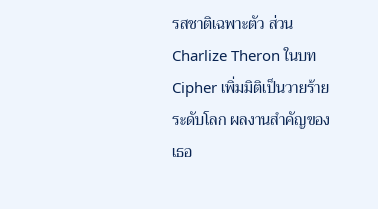รสชาติเฉพาะตัว ส่วน Charlize Theron ในบท Cipher เพิ่มมิติเป็นวายร้ายระดับโลก ผลงานสำคัญของเธอ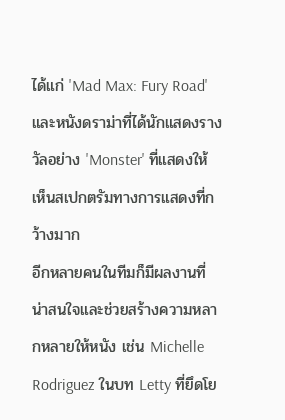ได้แก่ 'Mad Max: Fury Road' และหนังดราม่าที่ได้นักแสดงรางวัลอย่าง 'Monster' ที่แสดงให้เห็นสเปกตรัมทางการแสดงที่กว้างมาก
อีกหลายคนในทีมก็มีผลงานที่น่าสนใจและช่วยสร้างความหลากหลายให้หนัง เช่น Michelle Rodriguez ในบท Letty ที่ยึดโย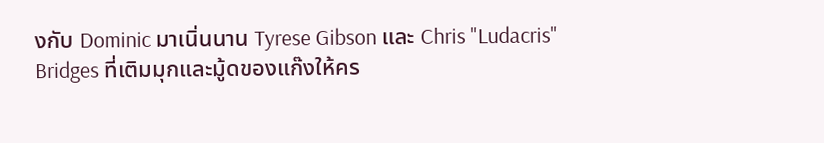งกับ Dominic มาเนิ่นนาน Tyrese Gibson และ Chris "Ludacris" Bridges ที่เติมมุกและมู้ดของแก๊งให้คร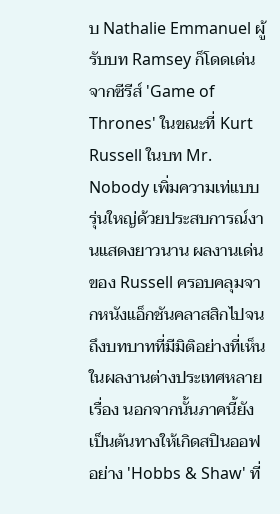บ Nathalie Emmanuel ผู้รับบท Ramsey ก็โดดเด่นจากซีรีส์ 'Game of Thrones' ในขณะที่ Kurt Russell ในบท Mr. Nobody เพิ่มความเท่แบบรุ่นใหญ่ด้วยประสบการณ์งานแสดงยาวนาน ผลงานเด่นของ Russell ครอบคลุมจากหนังแอ็กชันคลาสสิกไปจนถึงบทบาทที่มีมิติอย่างที่เห็นในผลงานต่างประเทศหลายเรื่อง นอกจากนั้นภาคนี้ยังเป็นต้นทางให้เกิดสปินออฟอย่าง 'Hobbs & Shaw' ที่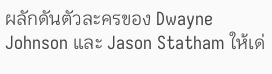ผลักดันตัวละครของ Dwayne Johnson และ Jason Statham ให้เด่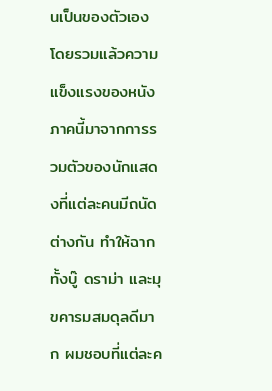นเป็นของตัวเอง
โดยรวมแล้วความแข็งแรงของหนังภาคนี้มาจากการรวมตัวของนักแสดงที่แต่ละคนมีถนัดต่างกัน ทำให้ฉากทั้งบู๊ ดราม่า และมุขคารมสมดุลดีมาก ผมชอบที่แต่ละค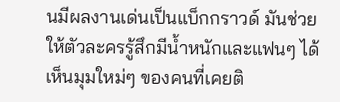นมีผลงานเด่นเป็นแบ็กกราวด์ มันช่วยให้ตัวละครรู้สึกมีน้ำหนักและแฟนๆ ได้เห็นมุมใหม่ๆ ของคนที่เคยติ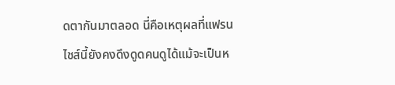ดตากันมาตลอด นี่คือเหตุผลที่แฟรนไชส์นี้ยังคงดึงดูดคนดูได้แม้จะเป็นห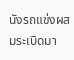นังรถแข่งผสมระเบิดมา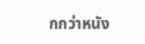กกว่าหนัง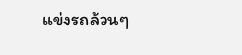แข่งรถล้วนๆ